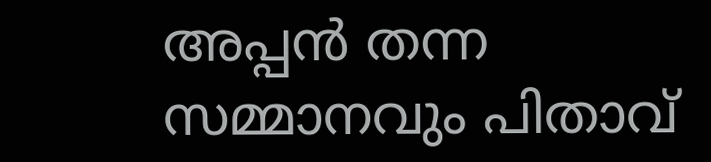അപ്പന്‍ തന്ന സമ്മാനവും പിതാവ്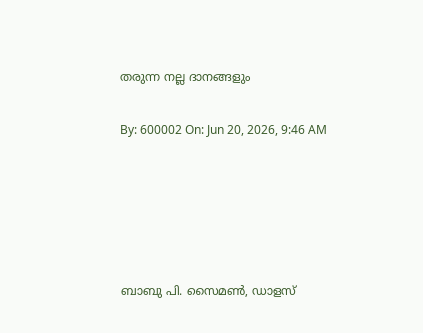തരുന്ന നല്ല ദാനങ്ങളും

By: 600002 On: Jun 20, 2026, 9:46 AM





ബാബു പി. സൈമണ്‍, ഡാളസ്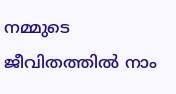നമ്മുടെ ജീവിതത്തില്‍ നാം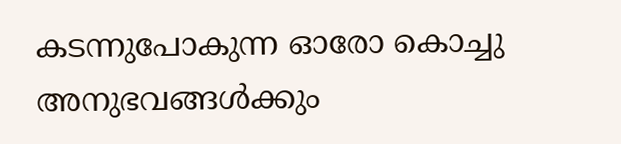കടന്നുപോകുന്ന ഓരോ കൊച്ചു അനുഭവങ്ങള്‍ക്കും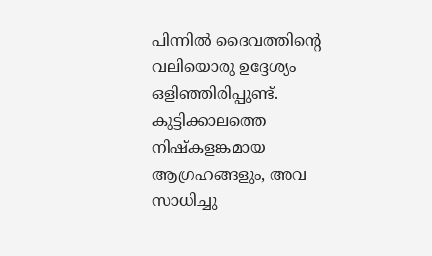പിന്നില്‍ ദൈവത്തിന്റെ വലിയൊരു ഉദ്ദേശ്യം ഒളിഞ്ഞിരിപ്പുണ്ട്. കുട്ടിക്കാലത്തെ നിഷ്‌കളങ്കമായ ആഗ്രഹങ്ങളും, അവ സാധിച്ചു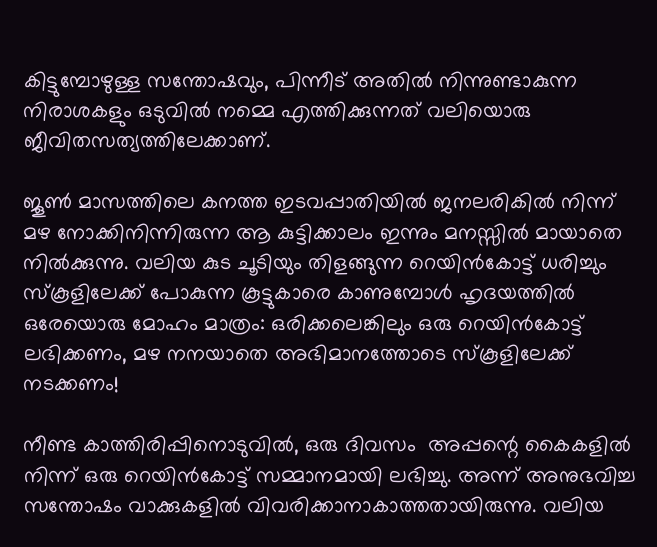കിട്ടുമ്പോഴുള്ള സന്തോഷവും, പിന്നീട് അതില്‍ നിന്നുണ്ടാകുന്ന നിരാശകളും ഒടുവില്‍ നമ്മെ എത്തിക്കുന്നത് വലിയൊരു ജീവിതസത്യത്തിലേക്കാണ്.

ജൂണ്‍ മാസത്തിലെ കനത്ത ഇടവപ്പാതിയില്‍ ജനലരികില്‍ നിന്ന് മഴ നോക്കിനിന്നിരുന്ന ആ കുട്ടിക്കാലം ഇന്നും മനസ്സില്‍ മായാതെ നില്‍ക്കുന്നു. വലിയ കുട ചൂടിയും തിളങ്ങുന്ന റെയിന്‍കോട്ട് ധരിച്ചും സ്‌കൂളിലേക്ക് പോകുന്ന കൂട്ടുകാരെ കാണുമ്പോള്‍ ഹൃദയത്തില്‍ ഒരേയൊരു മോഹം മാത്രം: ഒരിക്കലെങ്കിലും ഒരു റെയിന്‍കോട്ട് ലഭിക്കണം, മഴ നനയാതെ അഭിമാനത്തോടെ സ്‌കൂളിലേക്ക് നടക്കണം!

നീണ്ട കാത്തിരിപ്പിനൊടുവില്‍, ഒരു ദിവസം  അപ്പന്റെ കൈകളില്‍  നിന്ന് ഒരു റെയിന്‍കോട്ട് സമ്മാനമായി ലഭിച്ചു. അന്ന് അനുഭവിച്ച സന്തോഷം വാക്കുകളില്‍ വിവരിക്കാനാകാത്തതായിരുന്നു. വലിയ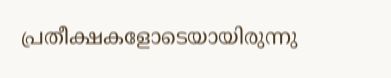പ്രതീക്ഷകളോടെയായിരുന്നു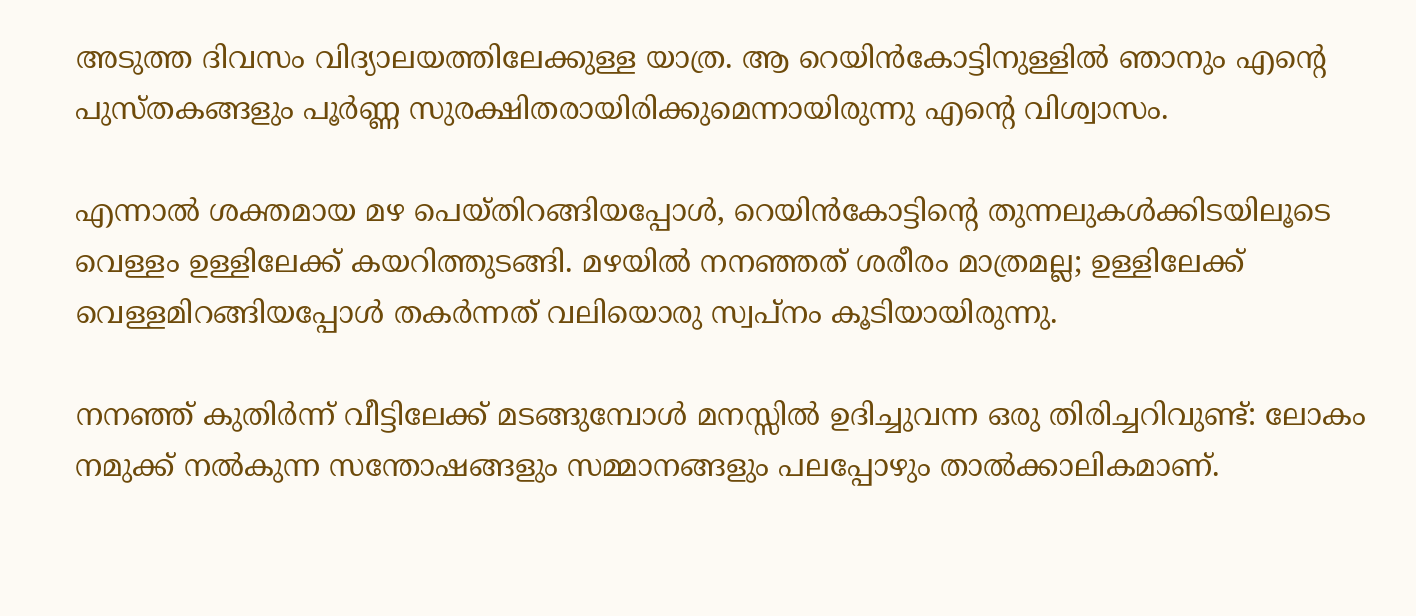അടുത്ത ദിവസം വിദ്യാലയത്തിലേക്കുള്ള യാത്ര. ആ റെയിന്‍കോട്ടിനുള്ളില്‍ ഞാനും എന്റെ പുസ്തകങ്ങളും പൂര്‍ണ്ണ സുരക്ഷിതരായിരിക്കുമെന്നായിരുന്നു എന്റെ വിശ്വാസം.

എന്നാല്‍ ശക്തമായ മഴ പെയ്തിറങ്ങിയപ്പോള്‍, റെയിന്‍കോട്ടിന്റെ തുന്നലുകള്‍ക്കിടയിലൂടെ വെള്ളം ഉള്ളിലേക്ക് കയറിത്തുടങ്ങി. മഴയില്‍ നനഞ്ഞത് ശരീരം മാത്രമല്ല; ഉള്ളിലേക്ക് വെള്ളമിറങ്ങിയപ്പോള്‍ തകര്‍ന്നത് വലിയൊരു സ്വപ്നം കൂടിയായിരുന്നു.

നനഞ്ഞ് കുതിര്‍ന്ന് വീട്ടിലേക്ക് മടങ്ങുമ്പോള്‍ മനസ്സില്‍ ഉദിച്ചുവന്ന ഒരു തിരിച്ചറിവുണ്ട്: ലോകം നമുക്ക് നല്‍കുന്ന സന്തോഷങ്ങളും സമ്മാനങ്ങളും പലപ്പോഴും താല്‍ക്കാലികമാണ്.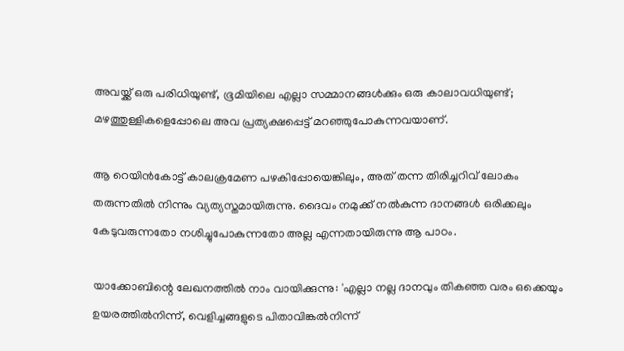അവയ്ക്ക് ഒരു പരിധിയുണ്ട്, ഭൂമിയിലെ എല്ലാ സമ്മാനങ്ങള്‍ക്കും ഒരു കാലാവധിയുണ്ട്; മഴത്തുള്ളികളെപ്പോലെ അവ പ്രത്യക്ഷപ്പെട്ട് മറഞ്ഞുപോകുന്നവയാണ്.

ആ റെയിന്‍കോട്ട് കാലക്രമേണ പഴകിപ്പോയെങ്കിലും, അത് തന്ന തിരിച്ചറിവ് ലോകം തരുന്നതില്‍ നിന്നും വ്യത്യസ്തമായിരുന്നു. ദൈവം നമുക്ക് നല്‍കുന്ന ദാനങ്ങള്‍ ഒരിക്കലും കേടുവരുന്നതോ നശിച്ചുപോകുന്നതോ അല്ല എന്നതായിരുന്നു ആ പാഠം.

യാക്കോബിന്റെ ലേഖനത്തില്‍ നാം വായിക്കുന്നു: 'എല്ലാ നല്ല ദാനവും തികഞ്ഞ വരം ഒക്കെയും ഉയരത്തില്‍നിന്ന്, വെളിച്ചങ്ങളുടെ പിതാവിങ്കല്‍നിന്ന്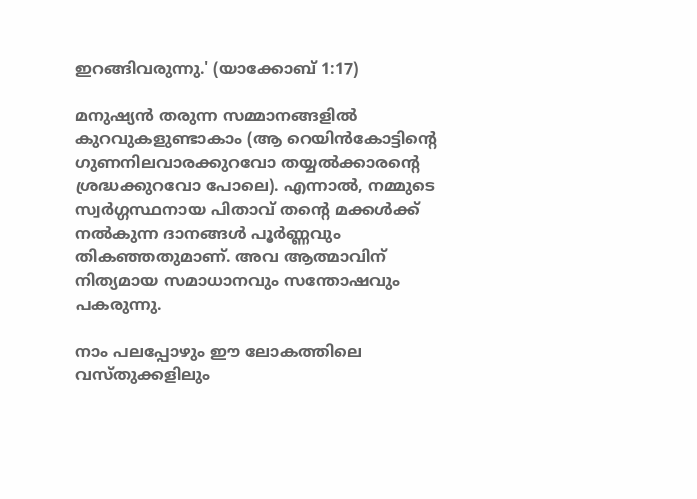ഇറങ്ങിവരുന്നു.' (യാക്കോബ് 1:17)

മനുഷ്യന്‍ തരുന്ന സമ്മാനങ്ങളില്‍ കുറവുകളുണ്ടാകാം (ആ റെയിന്‍കോട്ടിന്റെ ഗുണനിലവാരക്കുറവോ തയ്യല്‍ക്കാരന്റെ ശ്രദ്ധക്കുറവോ പോലെ). എന്നാല്‍, നമ്മുടെ സ്വര്‍ഗ്ഗസ്ഥനായ പിതാവ് തന്റെ മക്കള്‍ക്ക് നല്‍കുന്ന ദാനങ്ങള്‍ പൂര്‍ണ്ണവും തികഞ്ഞതുമാണ്. അവ ആത്മാവിന് നിത്യമായ സമാധാനവും സന്തോഷവും പകരുന്നു.

നാം പലപ്പോഴും ഈ ലോകത്തിലെ വസ്തുക്കളിലും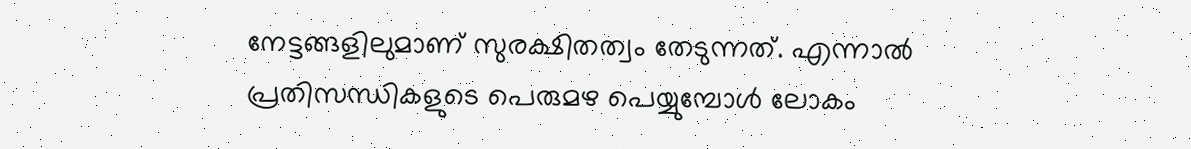നേട്ടങ്ങളിലുമാണ് സുരക്ഷിതത്വം തേടുന്നത്. എന്നാല്‍ പ്രതിസന്ധികളുടെ പെരുമഴ പെയ്യുമ്പോള്‍ ലോകം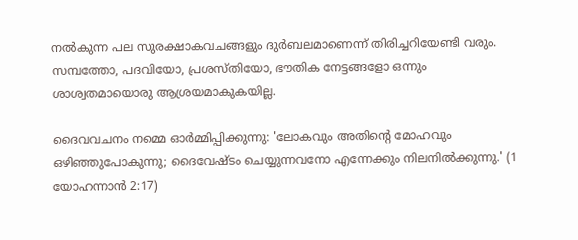നല്‍കുന്ന പല സുരക്ഷാകവചങ്ങളും ദുര്‍ബലമാണെന്ന് തിരിച്ചറിയേണ്ടി വരും. സമ്പത്തോ, പദവിയോ, പ്രശസ്തിയോ, ഭൗതിക നേട്ടങ്ങളോ ഒന്നും ശാശ്വതമായൊരു ആശ്രയമാകുകയില്ല.

ദൈവവചനം നമ്മെ ഓര്‍മ്മിപ്പിക്കുന്നു: 'ലോകവും അതിന്റെ മോഹവും ഒഴിഞ്ഞുപോകുന്നു; ദൈവേഷ്ടം ചെയ്യുന്നവനോ എന്നേക്കും നിലനില്‍ക്കുന്നു.' (1 യോഹന്നാന്‍ 2:17)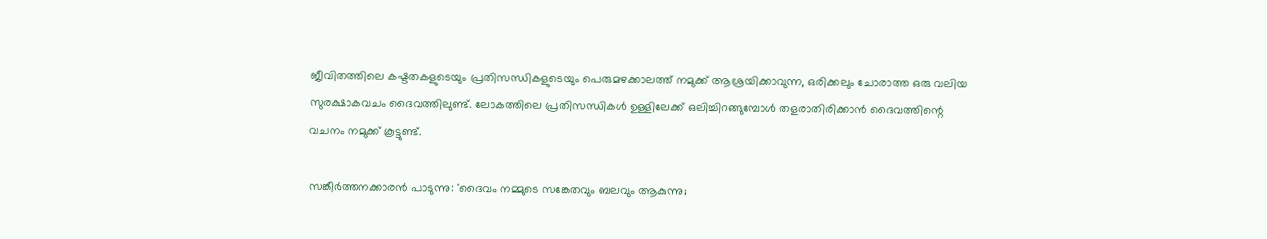ജീവിതത്തിലെ കഷ്ടതകളുടെയും പ്രതിസന്ധികളുടെയും പെരുമഴക്കാലത്ത് നമുക്ക് ആശ്രയിക്കാവുന്ന, ഒരിക്കലും ചോരാത്ത ഒരു വലിയ സുരക്ഷാകവചം ദൈവത്തിലുണ്ട്. ലോകത്തിലെ പ്രതിസന്ധികള്‍ ഉള്ളിലേക്ക് ഒലിച്ചിറങ്ങുമ്പോള്‍ തളരാതിരിക്കാന്‍ ദൈവത്തിന്റെ വചനം നമുക്ക് കൂട്ടുണ്ട്.

സങ്കീര്‍ത്തനക്കാരന്‍ പാടുന്നു: 'ദൈവം നമ്മുടെ സങ്കേതവും ബലവും ആകുന്നു;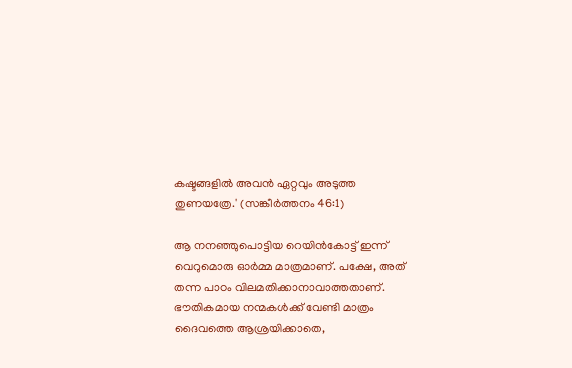കഷ്ടങ്ങളില്‍ അവന്‍ ഏറ്റവും അടുത്ത തുണയത്രേ.' (സങ്കീര്‍ത്തനം 46:1)

ആ നനഞ്ഞുപൊട്ടിയ റെയിന്‍കോട്ട് ഇന്ന് വെറുമൊരു ഓര്‍മ്മ മാത്രമാണ്. പക്ഷേ, അത് തന്ന പാഠം വിലമതിക്കാനാവാത്തതാണ്. ഭൗതികമായ നന്മകള്‍ക്ക് വേണ്ടി മാത്രം ദൈവത്തെ ആശ്രയിക്കാതെ,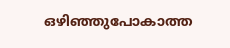ഒഴിഞ്ഞുപോകാത്ത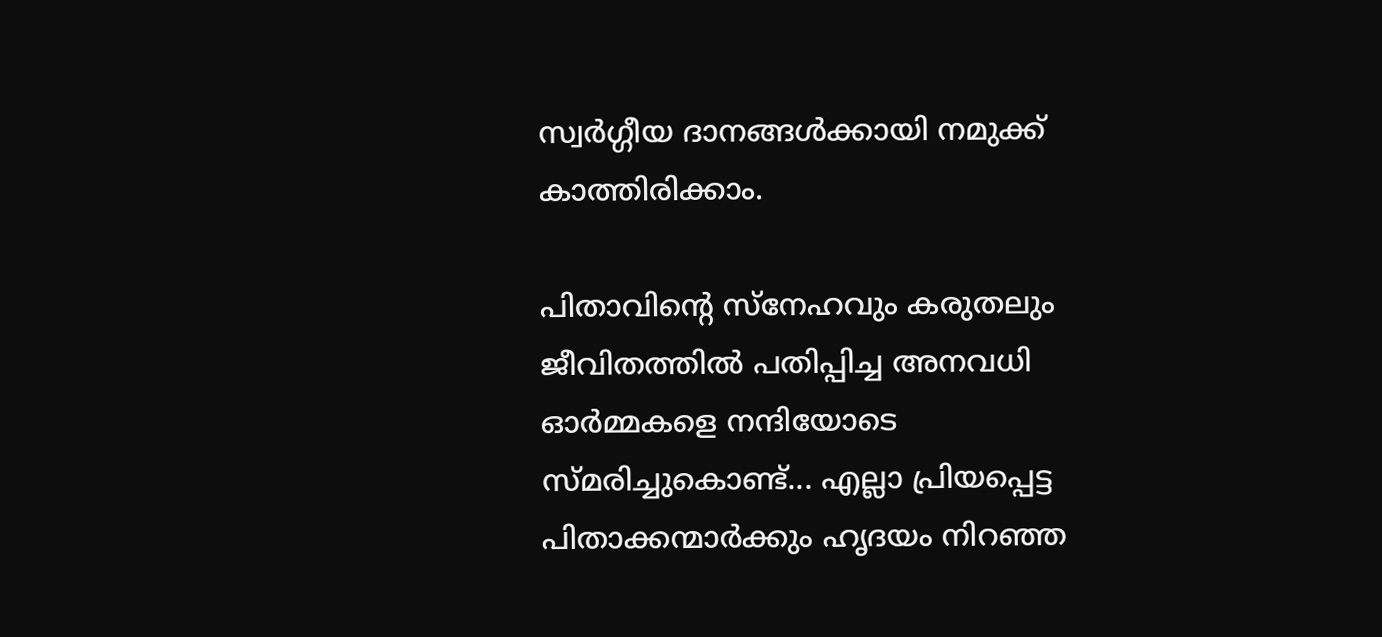സ്വര്‍ഗ്ഗീയ ദാനങ്ങള്‍ക്കായി നമുക്ക് കാത്തിരിക്കാം.

പിതാവിന്റെ സ്‌നേഹവും കരുതലും ജീവിതത്തില്‍ പതിപ്പിച്ച അനവധി ഓര്‍മ്മകളെ നന്ദിയോടെ സ്മരിച്ചുകൊണ്ട്... എല്ലാ പ്രിയപ്പെട്ട പിതാക്കന്മാര്‍ക്കും ഹൃദയം നിറഞ്ഞ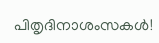പിതൃദിനാശംസകള്‍!